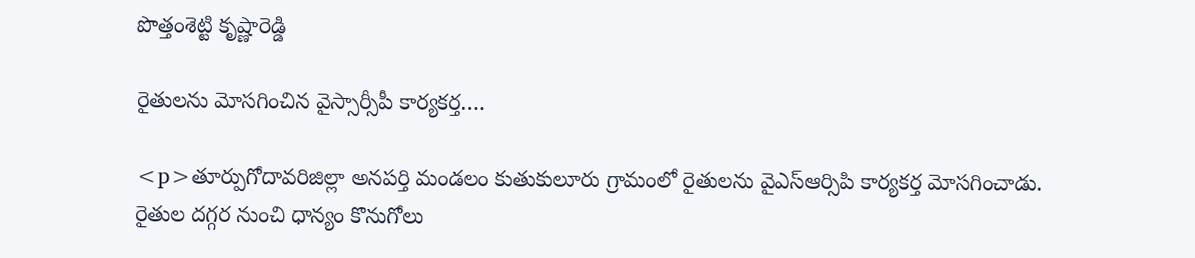పొత్తంశెట్టి కృష్ణారెడ్డి

రైతులను మోసగించిన వైస్సార్సీపీ కార్యకర్త….

<p>తూర్పుగోదావరిజిల్లా అనపర్తి మండలం కుతుకులూరు గ్రామంలో రైతులను వైఎస్ఆర్సిపి కార్యకర్త మోసగించాడు. రైతుల దగ్గర నుంచి ధాన్యం కొనుగోలు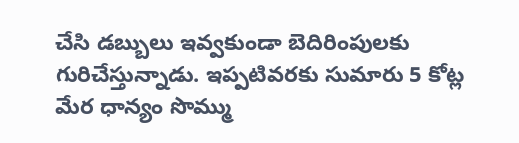చేసి డబ్బులు ఇవ్వకుండా బెదిరింపులకు గురిచేస్తున్నాడు. ఇప్పటివరకు సుమారు 5 కోట్ల మేర ధాన్యం సొమ్ము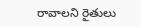రావాలని రైతులు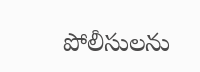పోలీసులను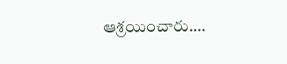ఆశ్రయించారు.…